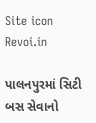Site icon Revoi.in

પાલનપુરમાં સિટી બસ સેવાનો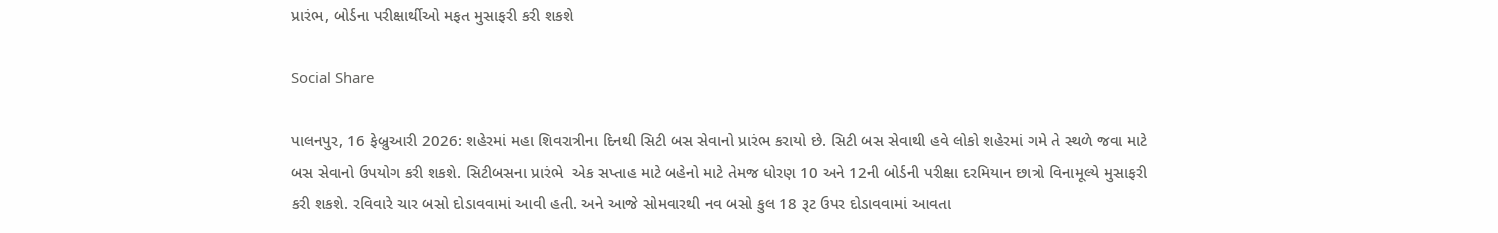પ્રારંભ, બોર્ડના પરીક્ષાર્થીઓ મફત મુસાફરી કરી શકશે

Social Share

પાલનપુર, 16 ફેબ્રુઆરી 2026: શહેરમાં મહા શિવરાત્રીના દિનથી સિટી બસ સેવાનો પ્રારંભ કરાયો છે. સિટી બસ સેવાથી હવે લોકો શહેરમાં ગમે તે સ્થળે જવા માટે બસ સેવાનો ઉપયોગ કરી શકશે. સિટીબસના પ્રારંભે  એક સપ્તાહ માટે બહેનો માટે તેમજ ધોરણ 10 અને 12ની બોર્ડની પરીક્ષા દરમિયાન છાત્રો વિનામૂલ્યે મુસાફરી કરી શકશે. રવિવારે ચાર બસો દોડાવવામાં આવી હતી. અને આજે સોમવારથી નવ બસો કુલ 18 રૂટ ઉપર દોડાવવામાં આવતા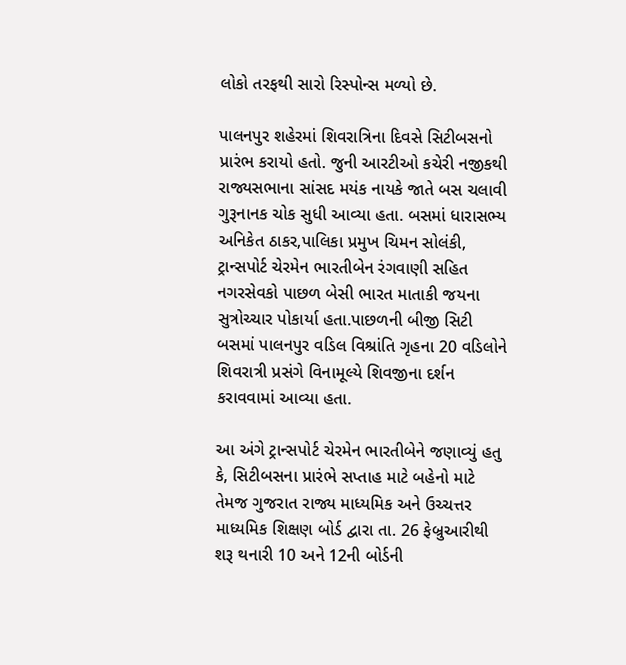લોકો તરફથી સારો રિસ્પોન્સ મળ્યો છે.

પાલનપુર શહેરમાં શિવરાત્રિના દિવસે સિટીબસનો પ્રારંભ કરાયો હતો. જુની આરટીઓ કચેરી નજીકથી રાજ્યસભાના સાંસદ મયંક નાયકે જાતે બસ ચલાવી ગુરૂનાનક ચોક સુધી આવ્યા હતા. બસમાં ધારાસભ્ય અનિકેત ઠાકર,પાલિકા પ્રમુખ ચિમન સોલંકી, ટ્રાન્સપોર્ટ ચેરમેન ભારતીબેન રંગવાણી સહિત નગરસેવકો પાછળ બેસી ભારત માતાકી જયના સુત્રોચ્ચાર પોકાર્યા હતા.પાછળની બીજી સિટી બસમાં પાલનપુર વડિલ વિશ્રાંતિ ગૃહના 20 વડિલોને શિવરાત્રી પ્રસંગે વિનામૂલ્યે શિવજીના દર્શન કરાવવામાં આવ્યા હતા.

આ અંગે ટ્રાન્સપોર્ટ ચેરમેન ભારતીબેને જણાવ્યું હતુ કે, સિટીબસના પ્રારંભે સપ્તાહ માટે બહેનો માટે તેમજ ગુજરાત રાજ્ય માધ્યમિક અને ઉચ્ચત્તર માધ્યમિક શિક્ષણ બોર્ડ દ્વારા તા. 26 ફેબ્રુઆરીથી શરૂ થનારી 10 અને 12ની બોર્ડની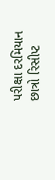પરીક્ષા દરમિયાન છાત્રો રિસીપ્ટ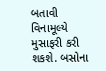બતાવી વિનામૂલ્યે મુસાફરી કરી શકશે. બસોના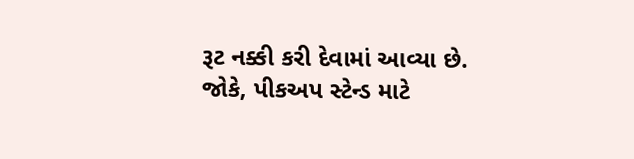રૂટ નક્કી કરી દેવામાં આવ્યા છે. જોકે, પીકઅપ સ્ટેન્ડ માટે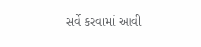સર્વે કરવામાં આવી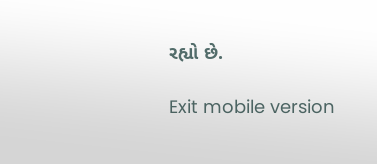રહ્યો છે.

Exit mobile version